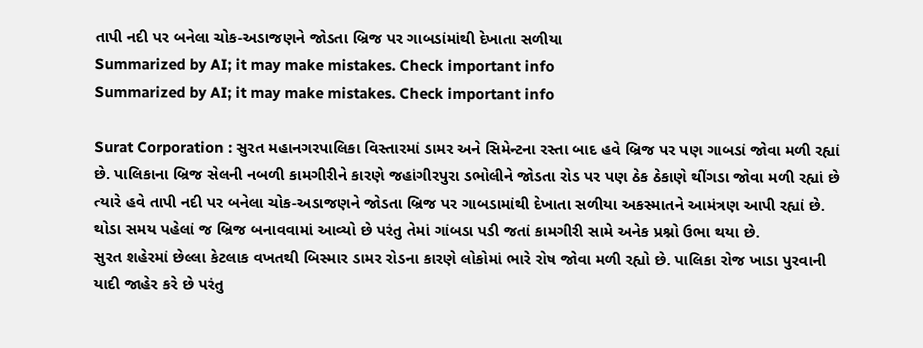તાપી નદી પર બનેલા ચોક-અડાજણને જોડતા બ્રિજ પર ગાબડાંમાંથી દેખાતા સળીયા
Summarized by AI; it may make mistakes. Check important info
Summarized by AI; it may make mistakes. Check important info

Surat Corporation : સુરત મહાનગરપાલિકા વિસ્તારમાં ડામર અને સિમેન્ટના રસ્તા બાદ હવે બ્રિજ પર પણ ગાબડાં જોવા મળી રહ્યાં છે. પાલિકાના બ્રિજ સેલની નબળી કામગીરીને કારણે જહાંગીરપુરા ડભોલીને જોડતા રોડ પર પણ ઠેક ઠેકાણે થીંગડા જોવા મળી રહ્યાં છે ત્યારે હવે તાપી નદી પર બનેલા ચોક-અડાજણને જોડતા બ્રિજ પર ગાબડામાંથી દેખાતા સળીયા અકસ્માતને આમંત્રણ આપી રહ્યાં છે. થોડા સમય પહેલાં જ બ્રિજ બનાવવામાં આવ્યો છે પરંતુ તેમાં ગાંબડા પડી જતાં કામગીરી સામે અનેક પ્રશ્નો ઉભા થયા છે.
સુરત શહેરમાં છેલ્લા કેટલાક વખતથી બિસ્માર ડામર રોડના કારણે લોકોમાં ભારે રોષ જોવા મળી રહ્યો છે. પાલિકા રોજ ખાડા પુરવાની યાદી જાહેર કરે છે પરંતુ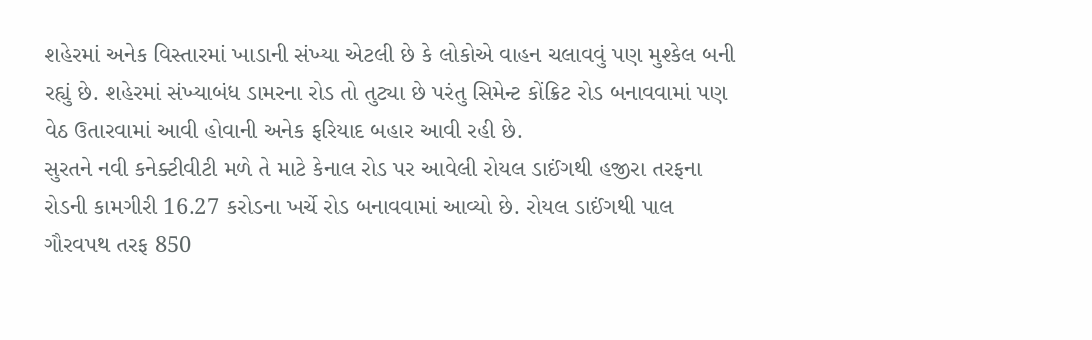શહેરમાં અનેક વિસ્તારમાં ખાડાની સંખ્યા એટલી છે કે લોકોએ વાહન ચલાવવું પણ મુશ્કેલ બની રહ્યું છે. શહેરમાં સંખ્યાબંધ ડામરના રોડ તો તુટ્યા છે પરંતુ સિમેન્ટ કોંક્રિટ રોડ બનાવવામાં પણ વેઠ ઉતારવામાં આવી હોવાની અનેક ફરિયાદ બહાર આવી રહી છે.
સુરતને નવી કનેક્ટીવીટી મળે તે માટે કેનાલ રોડ પર આવેલી રોયલ ડાઈંગથી હજીરા તરફના રોડની કામગીરી 16.27 કરોડના ખર્ચે રોડ બનાવવામાં આવ્યો છે. રોયલ ડાઈંગથી પાલ ગૌરવપથ તરફ 850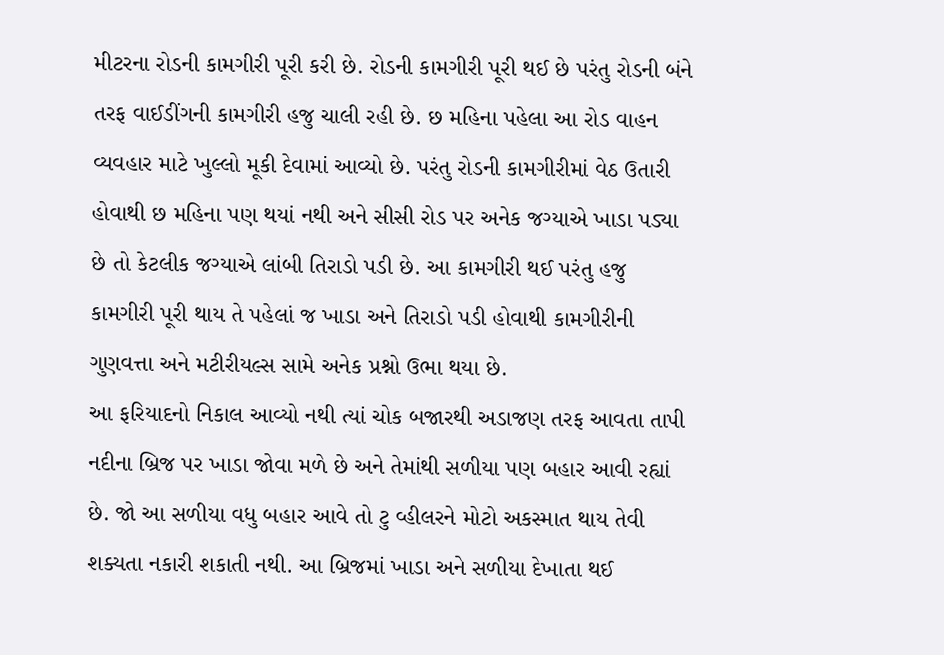મીટરના રોડની કામગીરી પૂરી કરી છે. રોડની કામગીરી પૂરી થઈ છે પરંતુ રોડની બંને તરફ વાઈડીંગની કામગીરી હજુ ચાલી રહી છે. છ મહિના પહેલા આ રોડ વાહન વ્યવહાર માટે ખુલ્લો મૂકી દેવામાં આવ્યો છે. પરંતુ રોડની કામગીરીમાં વેઠ ઉતારી હોવાથી છ મહિના પણ થયાં નથી અને સીસી રોડ પર અનેક જગ્યાએ ખાડા પડ્યા છે તો કેટલીક જગ્યાએ લાંબી તિરાડો પડી છે. આ કામગીરી થઈ પરંતુ હજુ કામગીરી પૂરી થાય તે પહેલાં જ ખાડા અને તિરાડો પડી હોવાથી કામગીરીની ગુણવત્તા અને મટીરીયલ્સ સામે અનેક પ્રશ્નો ઉભા થયા છે.
આ ફરિયાદનો નિકાલ આવ્યો નથી ત્યાં ચોક બજારથી અડાજણ તરફ આવતા તાપી નદીના બ્રિજ પર ખાડા જોવા મળે છે અને તેમાંથી સળીયા પણ બહાર આવી રહ્યાં છે. જો આ સળીયા વધુ બહાર આવે તો ટુ વ્હીલરને મોટો અકસ્માત થાય તેવી શક્યતા નકારી શકાતી નથી. આ બ્રિજમાં ખાડા અને સળીયા દેખાતા થઈ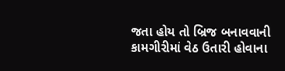જતા હોય તો બ્રિજ બનાવવાની કામગીરીમાં વેઠ ઉતારી હોવાના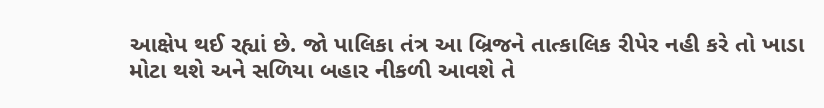આક્ષેપ થઈ રહ્યાં છે. જો પાલિકા તંત્ર આ બ્રિજને તાત્કાલિક રીપેર નહી કરે તો ખાડા મોટા થશે અને સળિયા બહાર નીકળી આવશે તે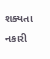શક્યતા નકારી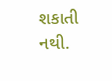શકાતી નથી.